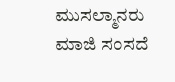ಮುಸಲ್ಮಾನರು ಮಾಜಿ ಸಂಸದೆ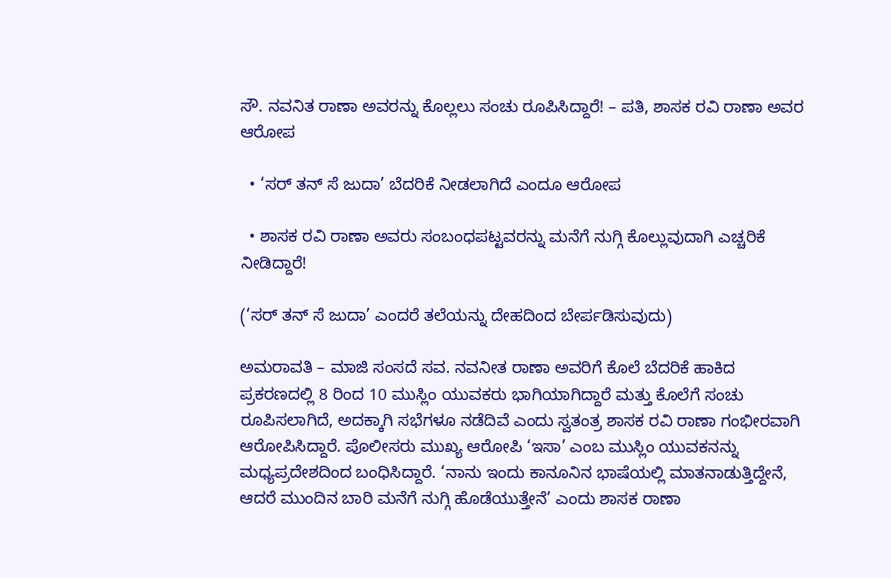ಸೌ. ನವನಿತ ರಾಣಾ ಅವರನ್ನು ಕೊಲ್ಲಲು ಸಂಚು ರೂಪಿಸಿದ್ದಾರೆ! – ಪತಿ, ಶಾಸಕ ರವಿ ರಾಣಾ ಅವರ ಆರೋಪ

  • ‘ಸರ್ ತನ್ ಸೆ ಜುದಾ’ ಬೆದರಿಕೆ ನೀಡಲಾಗಿದೆ ಎಂದೂ ಆರೋಪ

  • ಶಾಸಕ ರವಿ ರಾಣಾ ಅವರು ಸಂಬಂಧಪಟ್ಟವರನ್ನು ಮನೆಗೆ ನುಗ್ಗಿ ಕೊಲ್ಲುವುದಾಗಿ ಎಚ್ಚರಿಕೆ ನೀಡಿದ್ದಾರೆ!

(‘ಸರ್ ತನ್ ಸೆ ಜುದಾ’ ಎಂದರೆ ತಲೆಯನ್ನು ದೇಹದಿಂದ ಬೇರ್ಪಡಿಸುವುದು)

ಅಮರಾವತಿ – ಮಾಜಿ ಸಂಸದೆ ಸವ. ನವನೀತ ರಾಣಾ ಅವರಿಗೆ ಕೊಲೆ ಬೆದರಿಕೆ ಹಾಕಿದ ಪ್ರಕರಣದಲ್ಲಿ 8 ರಿಂದ 10 ಮುಸ್ಲಿಂ ಯುವಕರು ಭಾಗಿಯಾಗಿದ್ದಾರೆ ಮತ್ತು ಕೊಲೆಗೆ ಸಂಚು ರೂಪಿಸಲಾಗಿದೆ, ಅದಕ್ಕಾಗಿ ಸಭೆಗಳೂ ನಡೆದಿವೆ ಎಂದು ಸ್ವತಂತ್ರ ಶಾಸಕ ರವಿ ರಾಣಾ ಗಂಭೀರವಾಗಿ ಆರೋಪಿಸಿದ್ದಾರೆ. ಪೊಲೀಸರು ಮುಖ್ಯ ಆರೋಪಿ ‘ಇಸಾ’ ಎಂಬ ಮುಸ್ಲಿಂ ಯುವಕನನ್ನು ಮಧ್ಯಪ್ರದೇಶದಿಂದ ಬಂಧಿಸಿದ್ದಾರೆ. ‘ನಾನು ಇಂದು ಕಾನೂನಿನ ಭಾಷೆಯಲ್ಲಿ ಮಾತನಾಡುತ್ತಿದ್ದೇನೆ, ಆದರೆ ಮುಂದಿನ ಬಾರಿ ಮನೆಗೆ ನುಗ್ಗಿ ಹೊಡೆಯುತ್ತೇನೆ’ ಎಂದು ಶಾಸಕ ರಾಣಾ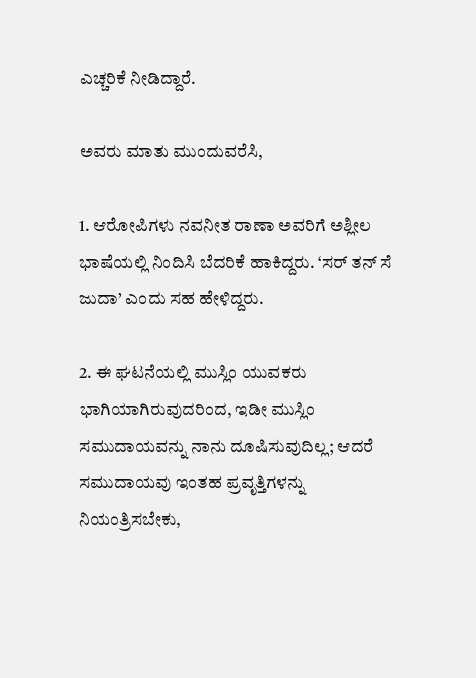ಎಚ್ಚರಿಕೆ ನೀಡಿದ್ದಾರೆ.

ಅವರು ಮಾತು ಮುಂದುವರೆಸಿ,

1. ಆರೋಪಿಗಳು ನವನೀತ ರಾಣಾ ಅವರಿಗೆ ಅಶ್ಲೀಲ ಭಾಷೆಯಲ್ಲಿ ನಿಂದಿಸಿ ಬೆದರಿಕೆ ಹಾಕಿದ್ದರು. ‘ಸರ್ ತನ್ ಸೆ ಜುದಾ’ ಎಂದು ಸಹ ಹೇಳಿದ್ದರು.

2. ಈ ಘಟನೆಯಲ್ಲಿ ಮುಸ್ಲಿಂ ಯುವಕರು ಭಾಗಿಯಾಗಿರುವುದರಿಂದ, ಇಡೀ ಮುಸ್ಲಿಂ ಸಮುದಾಯವನ್ನು ನಾನು ದೂಷಿಸುವುದಿಲ್ಲ; ಆದರೆ ಸಮುದಾಯವು ಇಂತಹ ಪ್ರವೃತ್ತಿಗಳನ್ನು ನಿಯಂತ್ರಿಸಬೇಕು,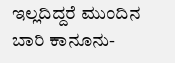ಇಲ್ಲದಿದ್ದರೆ ಮುಂದಿನ ಬಾರಿ ಕಾನೂನು-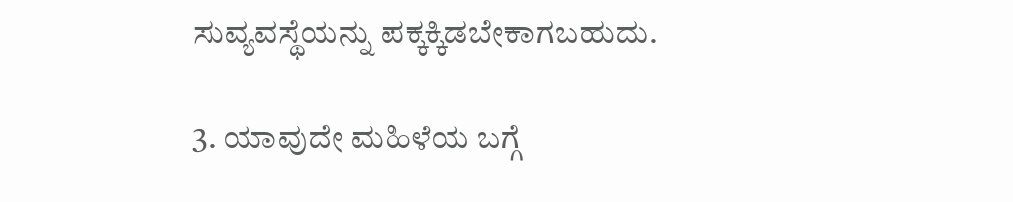ಸುವ್ಯವಸ್ಥೆಯನ್ನು ಪಕ್ಕಕ್ಕಿಡಬೇಕಾಗಬಹುದು.

3. ಯಾವುದೇ ಮಹಿಳೆಯ ಬಗ್ಗೆ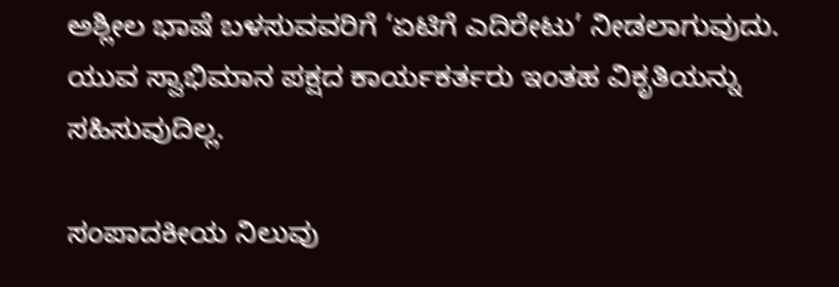ಅಶ್ಲೀಲ ಭಾಷೆ ಬಳಸುವವರಿಗೆ ‘ಏಟಿಗೆ ಎದಿರೇಟು’ ನೀಡಲಾಗುವುದು. ಯುವ ಸ್ವಾಭಿಮಾನ ಪಕ್ಷದ ಕಾರ್ಯಕರ್ತರು ಇಂತಹ ವಿಕೃತಿಯನ್ನು ಸಹಿಸುವುದಿಲ್ಲ.

ಸಂಪಾದಕೀಯ ನಿಲುವು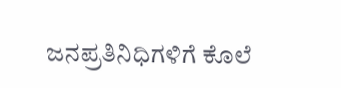ಜನಪ್ರತಿನಿಧಿಗಳಿಗೆ ಕೊಲೆ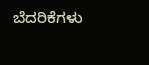ಬೆದರಿಕೆಗಳು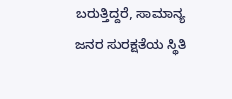ಬರುತ್ತಿದ್ದರೆ, ಸಾಮಾನ್ಯ ಜನರ ಸುರಕ್ಷತೆಯ ಸ್ಥಿತಿ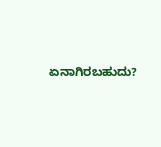ಏನಾಗಿರಬಹುದು?